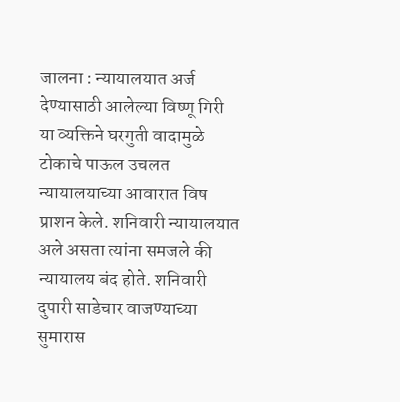जालना : न्यायालयात अर्ज देण्यासाठी आलेल्या विष्णू गिरी या व्यक्तिने घरगुती वादामुळे टोकाचे पाऊल उचलत न्यायालयाच्या आवारात विष प्राशन केले. शनिवारी न्यायालयात अले असता त्यांना समजले की न्यायालय बंद होते. शनिवारी दुपारी साडेचार वाजण्याच्या सुमारास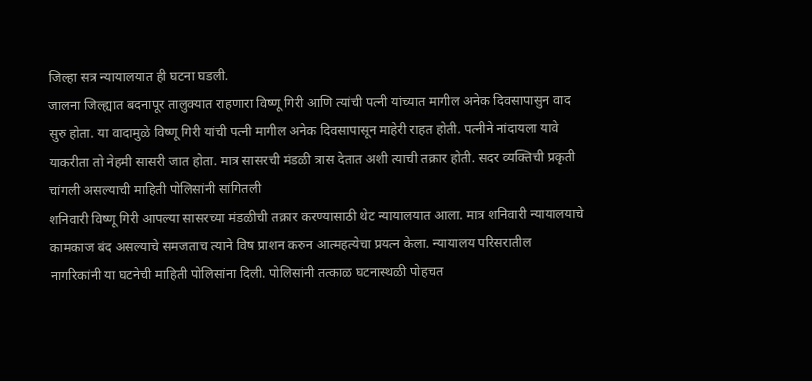जिल्हा सत्र न्यायालयात ही घटना घडली.
जालना जिल्ह्यात बदनापूर तालुक्यात राहणारा विष्णू गिरी आणि त्यांची पत्नी यांच्यात मागील अनेक दिवसापासुन वाद सुरु होता. या वादामुळे विष्णू गिरी यांची पत्नी मागील अनेक दिवसापासून माहेरी राहत होती. पत्नीने नांदायला यावे याकरीता तो नेहमी सासरी जात होता. मात्र सासरची मंडळी त्रास देतात अशी त्याची तक्रार होती. सदर व्यक्तिची प्रकृती चांगली असल्याची माहिती पोलिसांनी सांगितली
शनिवारी विष्णू गिरी आपल्या सासरच्या मंडळीची तक्रार करण्यासाठी थेट न्यायालयात आला. मात्र शनिवारी न्यायालयाचे कामकाज बंद असल्याचे समजताच त्याने विष प्राशन करुन आत्महत्येचा प्रयत्न केला. न्यायालय परिसरातील नागरिकांनी या घटनेची माहिती पोलिसांना दिली. पोलिसांनी तत्काळ घटनास्थळी पोहचत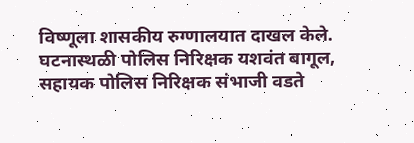विष्णूला शासकीय रुग्णालयात दाखल केले. घटनास्थळी पोलिस निरिक्षक यशवंत बागूल, सहायक पोलिस निरिक्षक संभाजी वडते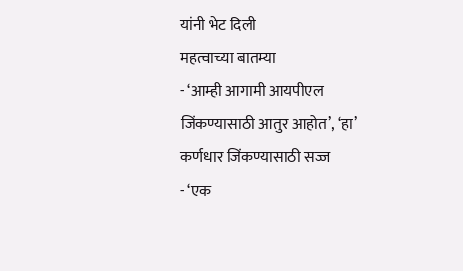यांनी भेट दिली
महत्वाच्या बातम्या
- ‘आम्ही आगामी आयपीएल जिंकण्यासाठी आतुर आहोत’, ‘हा’ कर्णधार जिंकण्यासाठी सज्ज
- ‘एक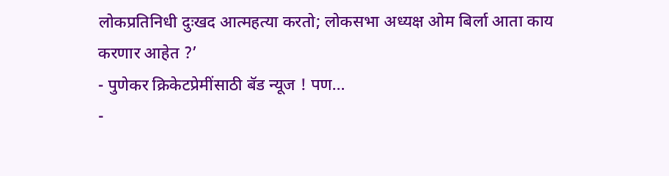लोकप्रतिनिधी दुःखद आत्महत्या करतो; लोकसभा अध्यक्ष ओम बिर्ला आता काय करणार आहेत ?’
- पुणेकर क्रिकेटप्रेमींसाठी बॅड न्यूज ! पण…
-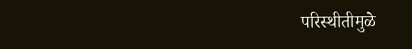परिस्थीतीमुळे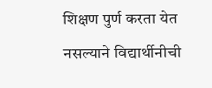शिक्षण पुर्ण करता येत नसल्याने विद्यार्थीनीची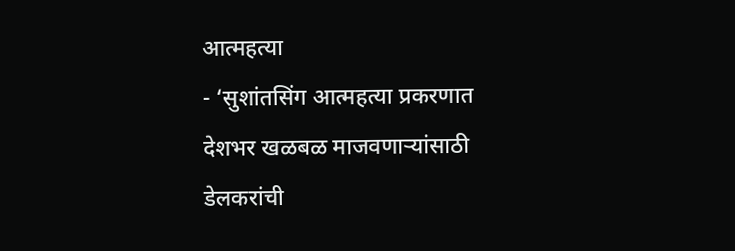आत्महत्या
- ‘सुशांतसिंग आत्महत्या प्रकरणात देशभर खळबळ माजवणाऱ्यांसाठी डेलकरांची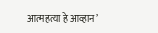आत्महत्या हे आव्हान’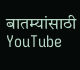बातम्यांसाठी YouTube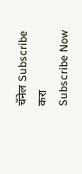चॅनेल Subscribe करा
Subscribe Now